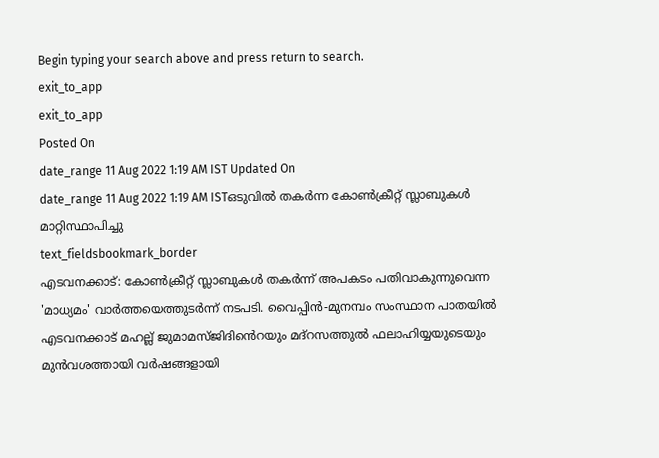Begin typing your search above and press return to search.
exit_to_app
exit_to_app
Posted On
date_range 11 Aug 2022 1:19 AM IST Updated On
date_range 11 Aug 2022 1:19 AM ISTഒടുവിൽ തകർന്ന കോൺക്രീറ്റ് സ്ലാബുകൾ മാറ്റിസ്ഥാപിച്ചു
text_fieldsbookmark_border
എടവനക്കാട്: കോൺക്രീറ്റ് സ്ലാബുകൾ തകർന്ന് അപകടം പതിവാകുന്നുവെന്ന 'മാധ്യമം' വാർത്തയെത്തുടർന്ന് നടപടി. വൈപ്പിൻ-മുനമ്പം സംസ്ഥാന പാതയിൽ എടവനക്കാട് മഹല്ല് ജുമാമസ്ജിദിൻെറയും മദ്റസത്തുൽ ഫലാഹിയ്യയുടെയും മുൻവശത്തായി വർഷങ്ങളായി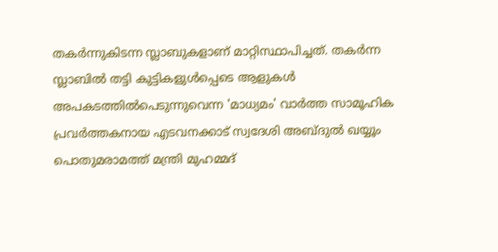തകർന്നുകിടന്ന സ്ലാബുകളാണ് മാറ്റിസ്ഥാപിച്ചത്. തകർന്ന സ്ലാബിൽ തട്ടി കുട്ടികളുൾപ്പെടെ ആളുകൾ അപകടത്തിൽപെടുന്നുവെന്ന 'മാധ്യമം' വാർത്ത സാമൂഹിക പ്രവർത്തകനായ എടവനക്കാട് സ്വദേശി അബ്ദുൽ ഖയ്യൂം പൊതുമരാമത്ത് മന്ത്രി മുഹമ്മദ്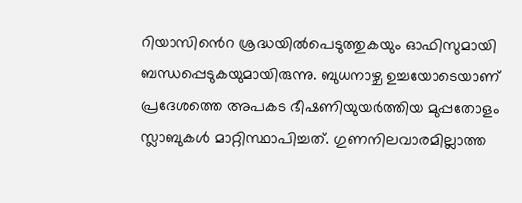റിയാസിൻെറ ശ്രദ്ധയിൽപെടുത്തുകയും ഓഫിസുമായി ബന്ധപ്പെടുകയുമായിരുന്നു. ബുധനാഴ്ച ഉച്ചയോടെയാണ് പ്രദേശത്തെ അപകട ഭീഷണിയുയർത്തിയ മുപ്പതോളം സ്ലാബുകൾ മാറ്റിസ്ഥാപിച്ചത്. ഗുണനിലവാരമില്ലാത്ത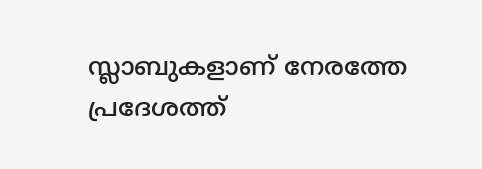സ്ലാബുകളാണ് നേരത്തേ പ്രദേശത്ത്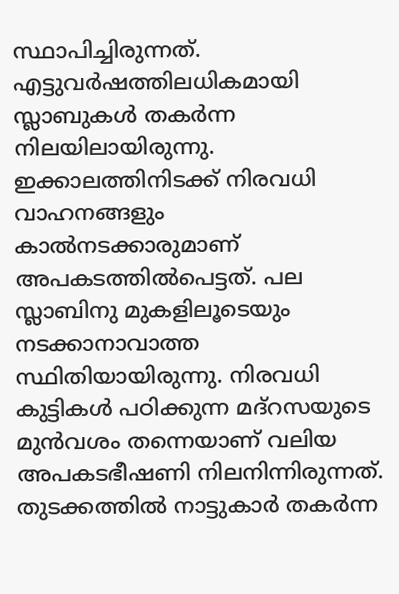സ്ഥാപിച്ചിരുന്നത്. എട്ടുവർഷത്തിലധികമായി സ്ലാബുകൾ തകർന്ന നിലയിലായിരുന്നു. ഇക്കാലത്തിനിടക്ക് നിരവധി വാഹനങ്ങളും കാൽനടക്കാരുമാണ് അപകടത്തിൽപെട്ടത്. പല സ്ലാബിനു മുകളിലൂടെയും നടക്കാനാവാത്ത സ്ഥിതിയായിരുന്നു. നിരവധി കുട്ടികൾ പഠിക്കുന്ന മദ്റസയുടെ മുൻവശം തന്നെയാണ് വലിയ അപകടഭീഷണി നിലനിന്നിരുന്നത്. തുടക്കത്തിൽ നാട്ടുകാർ തകർന്ന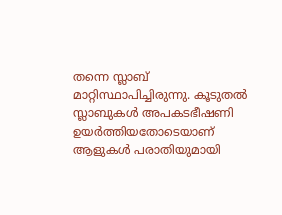തന്നെ സ്ലാബ് മാറ്റിസ്ഥാപിച്ചിരുന്നു. കൂടുതൽ സ്ലാബുകൾ അപകടഭീഷണി ഉയർത്തിയതോടെയാണ് ആളുകൾ പരാതിയുമായി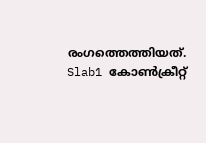രംഗത്തെത്തിയത്. Slab1 കോൺക്രീറ്റ്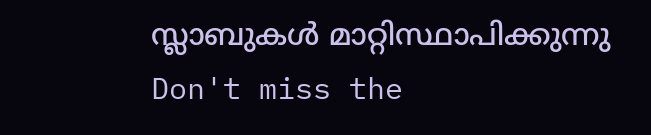സ്ലാബുകൾ മാറ്റിസ്ഥാപിക്കുന്നു
Don't miss the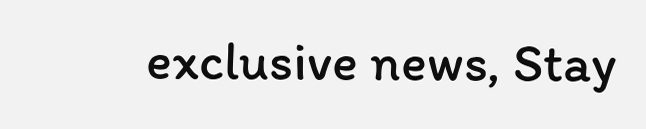exclusive news, Stay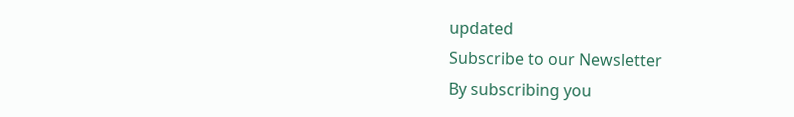updated
Subscribe to our Newsletter
By subscribing you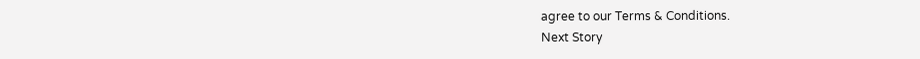agree to our Terms & Conditions.
Next Story